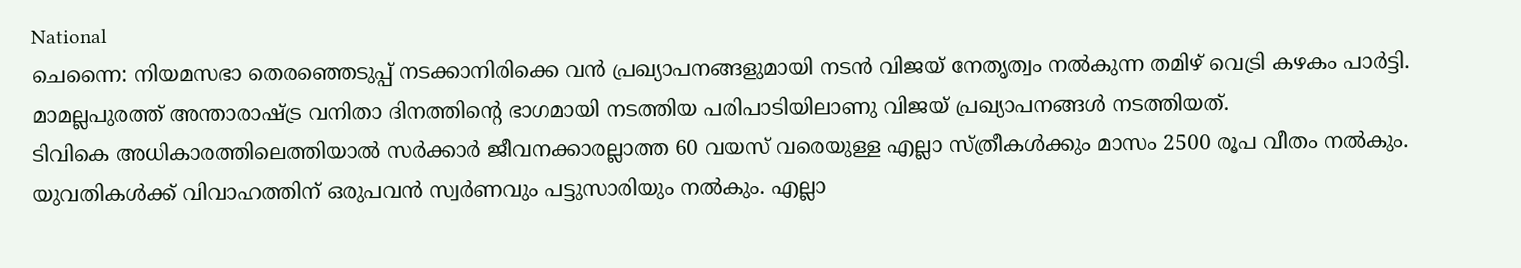National
ചെന്നൈ: നിയമസഭാ തെരഞ്ഞെടുപ്പ് നടക്കാനിരിക്കെ വൻ പ്രഖ്യാപനങ്ങളുമായി നടൻ വിജയ് നേതൃത്വം നൽകുന്ന തമിഴ് വെട്രി കഴകം പാർട്ടി. മാമല്ലപുരത്ത് അന്താരാഷ്ട്ര വനിതാ ദിനത്തിന്റെ ഭാഗമായി നടത്തിയ പരിപാടിയിലാണു വിജയ് പ്രഖ്യാപനങ്ങൾ നടത്തിയത്.
ടിവികെ അധികാരത്തിലെത്തിയാൽ സർക്കാർ ജീവനക്കാരല്ലാത്ത 60 വയസ് വരെയുള്ള എല്ലാ സ്ത്രീകൾക്കും മാസം 2500 രൂപ വീതം നൽകും. യുവതികൾക്ക് വിവാഹത്തിന് ഒരുപവൻ സ്വർണവും പട്ടുസാരിയും നൽകും. എല്ലാ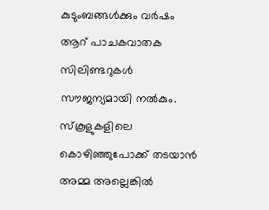കുടുംബങ്ങൾക്കും വർഷം ആറ് പാചകവാതക സിലിണ്ടറുകൾ സൗജന്യമായി നൽകും.
സ്കൂളുകളിലെ കൊഴിഞ്ഞുപോക്ക് തടയാൻ അമ്മ അല്ലെങ്കിൽ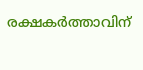രക്ഷകർത്താവിന്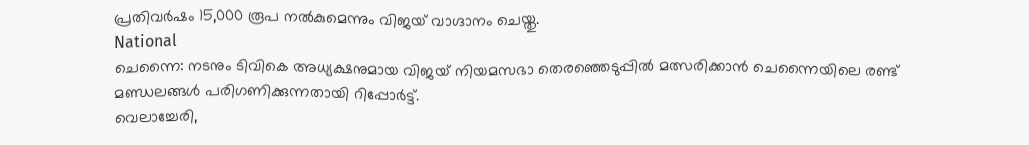പ്രതിവർഷം 15,000 രൂപ നൽകുമെന്നും വിജയ് വാഗ്ദാനം ചെയ്തു.
National
ചെന്നൈ: നടനും ടിവികെ അധ്യക്ഷനുമായ വിജയ് നിയമസഭാ തെരഞ്ഞെടുപ്പിൽ മത്സരിക്കാൻ ചെന്നൈയിലെ രണ്ട് മണ്ഡലങ്ങൾ പരിഗണിക്കുന്നതായി റിപ്പോർട്ട്.
വെലാച്ചേരി,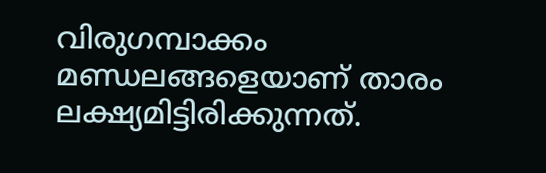വിരുഗമ്പാക്കം മണ്ഡലങ്ങളെയാണ് താരം ലക്ഷ്യമിട്ടിരിക്കുന്നത്.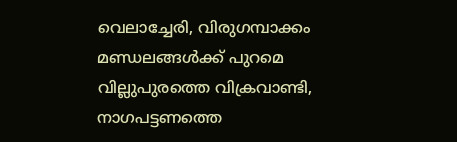വെലാച്ചേരി, വിരുഗമ്പാക്കം മണ്ഡലങ്ങൾക്ക് പുറമെ വില്ലുപുരത്തെ വിക്രവാണ്ടി, നാഗപട്ടണത്തെ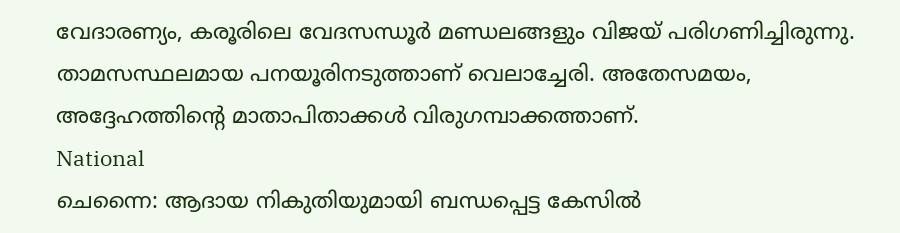വേദാരണ്യം, കരൂരിലെ വേദസന്ധൂർ മണ്ഡലങ്ങളും വിജയ് പരിഗണിച്ചിരുന്നു. താമസസ്ഥലമായ പനയൂരിനടുത്താണ് വെലാച്ചേരി. അതേസമയം, അദ്ദേഹത്തിന്റെ മാതാപിതാക്കൾ വിരുഗമ്പാക്കത്താണ്.
National
ചെന്നൈ: ആദായ നികുതിയുമായി ബന്ധപ്പെട്ട കേസിൽ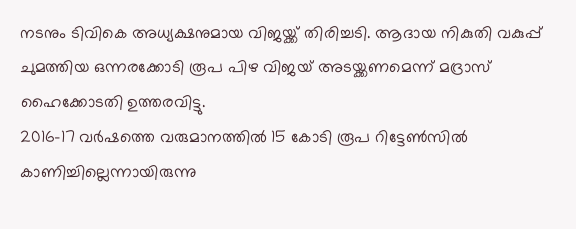നടനും ടിവികെ അധ്യക്ഷനുമായ വിജയ്ക്ക് തിരിച്ചടി. ആദായ നികുതി വകുപ്പ് ചുമത്തിയ ഒന്നരക്കോടി രൂപ പിഴ വിജയ് അടയ്ക്കണമെന്ന് മദ്രാസ് ഹൈക്കോടതി ഉത്തരവിട്ടു.
2016-17 വർഷത്തെ വരുമാനത്തിൽ 15 കോടി രൂപ റിട്ടേൺസിൽ കാണിച്ചില്ലെന്നായിരുന്നു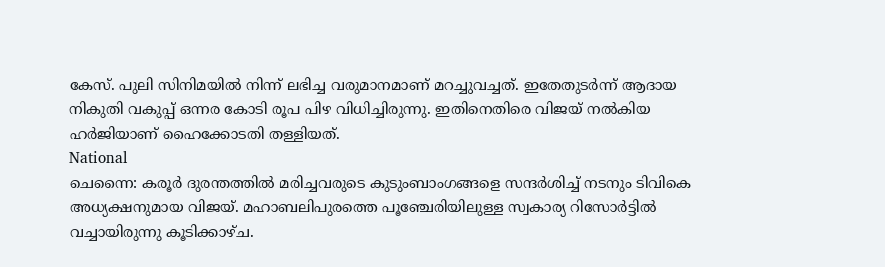കേസ്. പുലി സിനിമയിൽ നിന്ന് ലഭിച്ച വരുമാനമാണ് മറച്ചുവച്ചത്. ഇതേതുടർന്ന് ആദായ നികുതി വകുപ്പ് ഒന്നര കോടി രൂപ പിഴ വിധിച്ചിരുന്നു. ഇതിനെതിരെ വിജയ് നൽകിയ ഹർജിയാണ് ഹൈക്കോടതി തള്ളിയത്.
National
ചെന്നൈ: കരൂർ ദുരന്തത്തിൽ മരിച്ചവരുടെ കുടുംബാംഗങ്ങളെ സന്ദർശിച്ച് നടനും ടിവികെ അധ്യക്ഷനുമായ വിജയ്. മഹാബലിപുരത്തെ പൂഞ്ചേരിയിലുള്ള സ്വകാര്യ റിസോർട്ടിൽ വച്ചായിരുന്നു കൂടിക്കാഴ്ച.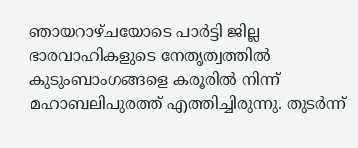ഞായറാഴ്ചയോടെ പാർട്ടി ജില്ല ഭാരവാഹികളുടെ നേതൃത്വത്തിൽ കുടുംബാംഗങ്ങളെ കരൂരിൽ നിന്ന് മഹാബലിപുരത്ത് എത്തിച്ചിരുന്നു. തുടർന്ന്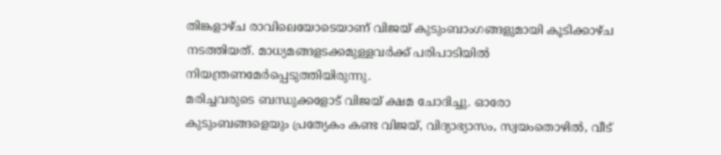തിങ്കളാഴ്ച രാവിലെയോടെയാണ് വിജയ് കുടുംബാംഗങ്ങളുമായി കൂടിക്കാഴ്ച നടത്തിയത്. മാധ്യമങ്ങളടക്കമുള്ളവർക്ക് പരിപാടിയിൽ നിയന്ത്രണമേർപ്പെടുത്തിയിരുന്നു.
മരിച്ചവരുടെ ബന്ധുക്കളോട് വിജയ് ക്ഷമ ചോദിച്ചു. ഓരോ കുടുംബങ്ങളെയും പ്രത്യേകം കണ്ട വിജയ്, വിദ്യാഭ്യാസം, സ്വയംതൊഴിൽ, വീട്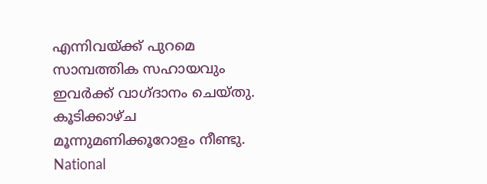എന്നിവയ്ക്ക് പുറമെ സാമ്പത്തിക സഹായവും ഇവർക്ക് വാഗ്ദാനം ചെയ്തു. കൂടിക്കാഴ്ച മൂന്നുമണിക്കൂറോളം നീണ്ടു.
National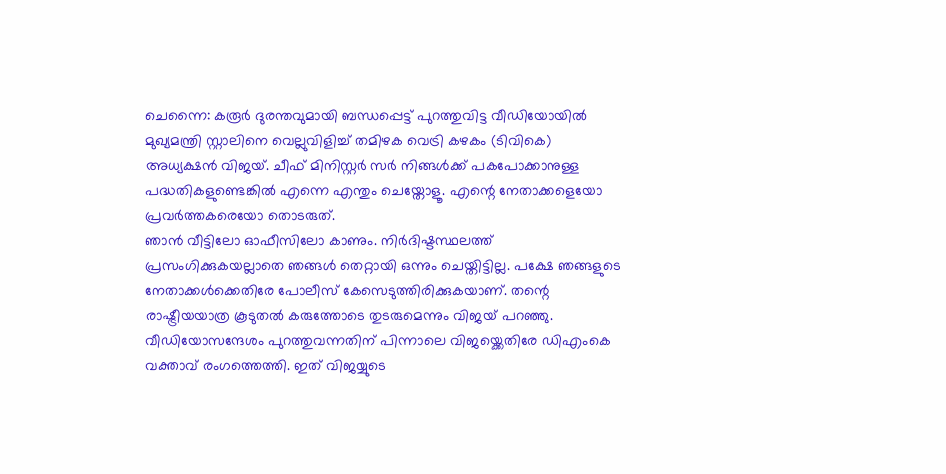ചെന്നൈ: കരൂർ ദുരന്തവുമായി ബന്ധപ്പെട്ട് പുറത്തുവിട്ട വീഡിയോയിൽ മുഖ്യമന്ത്രി സ്റ്റാലിനെ വെല്ലുവിളിച്ച് തമിഴക വെട്രി കഴകം (ടിവികെ) അധ്യക്ഷൻ വിജയ്. ചീഫ് മിനിസ്റ്റർ സർ നിങ്ങൾക്ക് പകപോക്കാനുള്ള പദ്ധതികളുണ്ടെങ്കിൽ എന്നെ എന്തും ചെയ്തോളൂ. എന്റെ നേതാക്കളെയോ പ്രവർത്തകരെയോ തൊടരുത്.
ഞാൻ വീട്ടിലോ ഓഫീസിലോ കാണും. നിർദിഷ്ടസ്ഥലത്ത് പ്രസംഗിക്കുകയല്ലാതെ ഞങ്ങൾ തെറ്റായി ഒന്നും ചെയ്തിട്ടില്ല. പക്ഷേ ഞങ്ങളുടെ നേതാക്കൾക്കെതിരേ പോലീസ് കേസെടുത്തിരിക്കുകയാണ്. തന്റെ രാഷ്ട്രീയയാത്ര കൂടുതൽ കരുത്തോടെ തുടരുമെന്നും വിജയ് പറഞ്ഞു.
വീഡിയോസന്ദേശം പുറത്തുവന്നതിന് പിന്നാലെ വിജയ്ക്കെതിരേ ഡിഎംകെ വക്താവ് രംഗത്തെത്തി. ഇത് വിജയ്യുടെ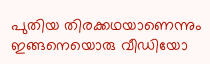പുതിയ തിരക്കഥയാണെന്നും ഇങ്ങനെയൊരു വീഡിയോ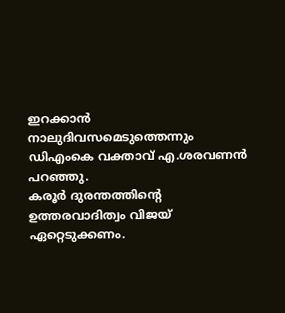ഇറക്കാൻ നാലുദിവസമെടുത്തെന്നും ഡിഎംകെ വക്താവ് എ.ശരവണൻ പറഞ്ഞു.
കരൂർ ദുരന്തത്തിന്റെ ഉത്തരവാദിത്വം വിജയ് ഏറ്റെടുക്കണം.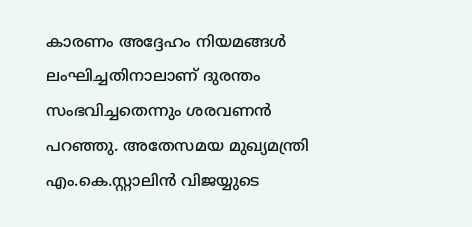കാരണം അദ്ദേഹം നിയമങ്ങൾ ലംഘിച്ചതിനാലാണ് ദുരന്തം സംഭവിച്ചതെന്നും ശരവണൻ പറഞ്ഞു. അതേസമയ മുഖ്യമന്ത്രി എം.കെ.സ്റ്റാലിൻ വിജയ്യുടെ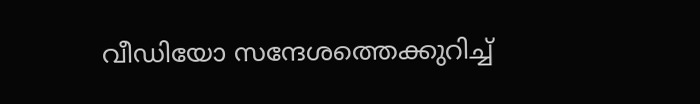വീഡിയോ സന്ദേശത്തെക്കുറിച്ച്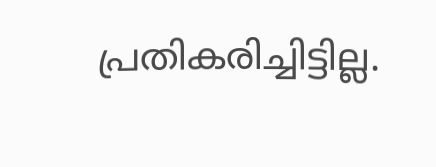പ്രതികരിച്ചിട്ടില്ല.